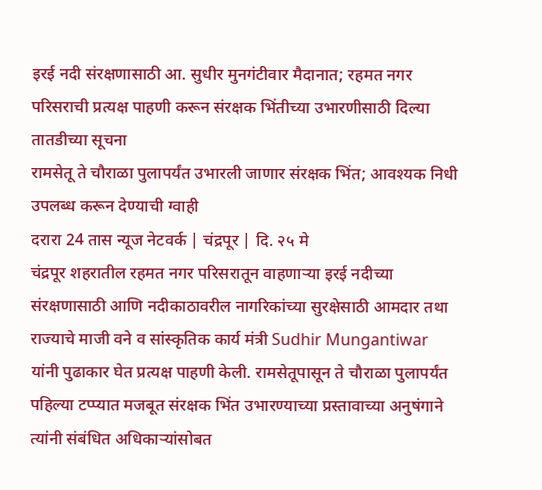इरई नदी संरक्षणासाठी आ. सुधीर मुनगंटीवार मैदानात; रहमत नगर परिसराची प्रत्यक्ष पाहणी करून संरक्षक भिंतीच्या उभारणीसाठी दिल्या तातडीच्या सूचना
रामसेतू ते चौराळा पुलापर्यंत उभारली जाणार संरक्षक भिंत; आवश्यक निधी उपलब्ध करून देण्याची ग्वाही
दरारा 24 तास न्यूज नेटवर्क | चंद्रपूर | दि. २५ मे
चंद्रपूर शहरातील रहमत नगर परिसरातून वाहणाऱ्या इरई नदीच्या संरक्षणासाठी आणि नदीकाठावरील नागरिकांच्या सुरक्षेसाठी आमदार तथा राज्याचे माजी वने व सांस्कृतिक कार्य मंत्री Sudhir Mungantiwar यांनी पुढाकार घेत प्रत्यक्ष पाहणी केली. रामसेतूपासून ते चौराळा पुलापर्यंत पहिल्या टप्प्यात मजबूत संरक्षक भिंत उभारण्याच्या प्रस्तावाच्या अनुषंगाने त्यांनी संबंधित अधिकाऱ्यांसोबत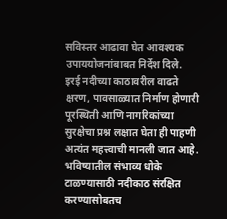सविस्तर आढावा घेत आवश्यक उपाययोजनांबाबत निर्देश दिले.
इरई नदीच्या काठावरील वाढते क्षरण, पावसाळ्यात निर्माण होणारी पूरस्थिती आणि नागरिकांच्या सुरक्षेचा प्रश्न लक्षात घेता ही पाहणी अत्यंत महत्त्वाची मानली जात आहे. भविष्यातील संभाव्य धोके टाळण्यासाठी नदीकाठ संरक्षित करण्यासोबतच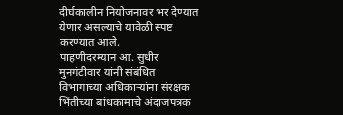दीर्घकालीन नियोजनावर भर देण्यात येणार असल्याचे यावेळी स्पष्ट करण्यात आले.
पाहणीदरम्यान आ. सुधीर मुनगंटीवार यांनी संबंधित विभागाच्या अधिकाऱ्यांना संरक्षक भिंतीच्या बांधकामाचे अंदाजपत्रक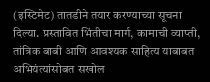(इस्टिमेट) तातडीने तयार करण्याच्या सूचना दिल्या. प्रस्तावित भिंतीचा मार्ग, कामाची व्याप्ती, तांत्रिक बाबी आणि आवश्यक साहित्य याबाबत अभियंत्यांसोबत सखोल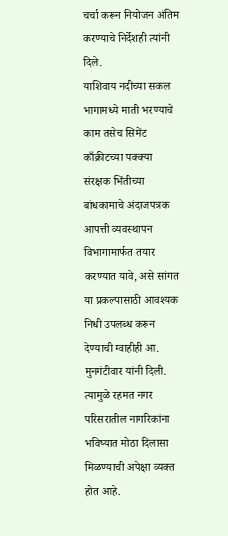चर्चा करून नियोजन अंतिम करण्याचे निर्देशही त्यांनी दिले.
याशिवाय नदीच्या सकल भागामध्ये माती भरण्याचे काम तसेच सिमेंट काँक्रीटच्या पक्क्या संरक्षक भिंतीच्या बांधकामाचे अंदाजपत्रक आपत्ती व्यवस्थापन विभागामार्फत तयार करण्यात यावे, असे सांगत या प्रकल्पासाठी आवश्यक निधी उपलब्ध करून देण्याची ग्वाहीही आ. मुनगंटीवार यांनी दिली. त्यामुळे रहमत नगर परिसरातील नागरिकांना भविष्यात मोठा दिलासा मिळण्याची अपेक्षा व्यक्त होत आहे.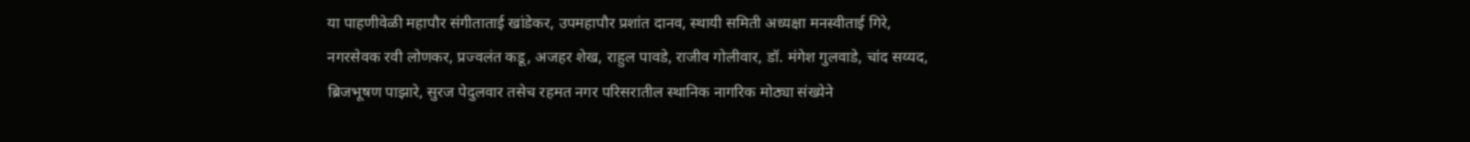या पाहणीवेळी महापौर संगीताताई खांडेकर, उपमहापौर प्रशांत दानव, स्थायी समिती अध्यक्षा मनस्वीताई गिरे, नगरसेवक रवी लोणकर, प्रज्वलंत कडू, अजहर शेख, राहुल पावडे, राजीव गोलीवार, डॉ. मंगेश गुलवाडे, चांद सय्यद, ब्रिजभूषण पाझारे, सुरज पेदुलवार तसेच रहमत नगर परिसरातील स्थानिक नागरिक मोठ्या संख्येने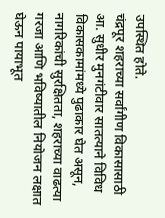उपस्थित होते.
चंद्रपूर शहराच्या सर्वांगीण विकासासाठी आ. सुधीर मुनगंटीवार सातत्याने विविध विकासकामांमध्ये पुढाकार घेत असून, नागरिकांची सुरक्षितता, शहराच्या वाढत्या गरजा आणि भविष्यातील नियोजन लक्षात घेऊन पायाभूत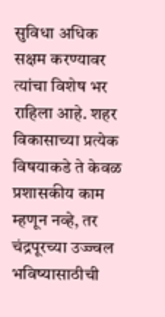सुविधा अधिक सक्षम करण्यावर त्यांचा विशेष भर राहिला आहे. शहर विकासाच्या प्रत्येक विषयाकडे ते केवळ प्रशासकीय काम म्हणून नव्हे, तर चंद्रपूरच्या उज्ज्वल भविष्यासाठीची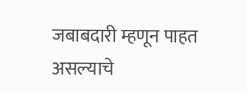जबाबदारी म्हणून पाहत असल्याचे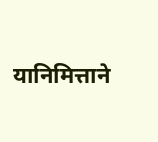यानिमित्ताने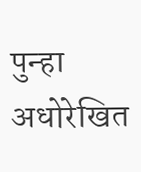पुन्हा अधोरेखित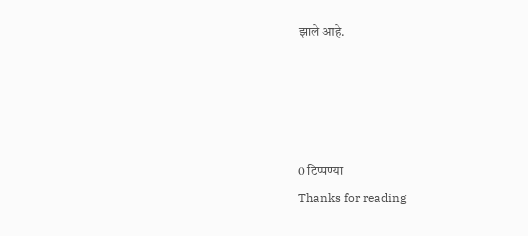झाले आहे.




0 टिप्पण्या
Thanks for reading